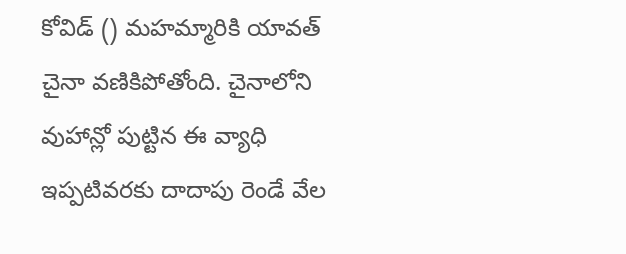కోవిడ్ () మహమ్మారికి యావత్ చైనా వణికిపోతోంది. చైనాలోని వుహాన్లో పుట్టిన ఈ వ్యాధి ఇప్పటివరకు దాదాపు రెండే వేల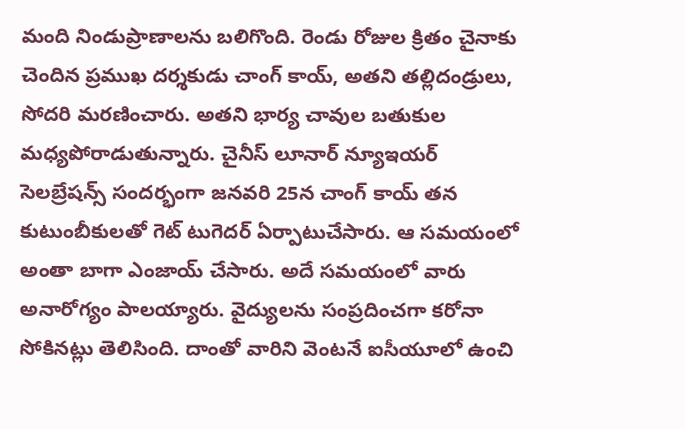మంది నిండుప్రాణాలను బలిగొంది. రెండు రోజుల క్రితం చైనాకు చెందిన ప్రముఖ దర్శకుడు చాంగ్ కాయ్, అతని తల్లిదండ్రులు, సోదరి మరణించారు. అతని భార్య చావుల బతుకుల మధ్యపోరాడుతున్నారు. చైనీస్ లూనార్ న్యూఇయర్ సెలబ్రేషన్స్ సందర్భంగా జనవరి 25న చాంగ్ కాయ్ తన కుటుంబీకులతో గెట్ టుగెదర్ ఏర్పాటుచేసారు. ఆ సమయంలో అంతా బాగా ఎంజాయ్ చేసారు. అదే సమయంలో వారు అనారోగ్యం పాలయ్యారు. వైద్యులను సంప్రదించగా కరోనా సోకినట్లు తెలిసింది. దాంతో వారిని వెంటనే ఐసీయూలో ఉంచి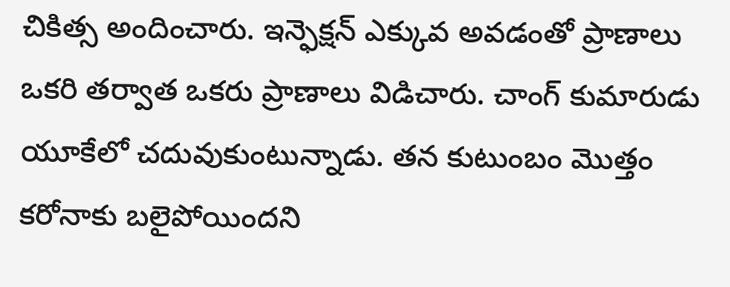చికిత్స అందించారు. ఇన్ఫెక్షన్ ఎక్కువ అవడంతో ప్రాణాలు ఒకరి తర్వాత ఒకరు ప్రాణాలు విడిచారు. చాంగ్ కుమారుడు యూకేలో చదువుకుంటున్నాడు. తన కుటుంబం మొత్తం కరోనాకు బలైపోయిందని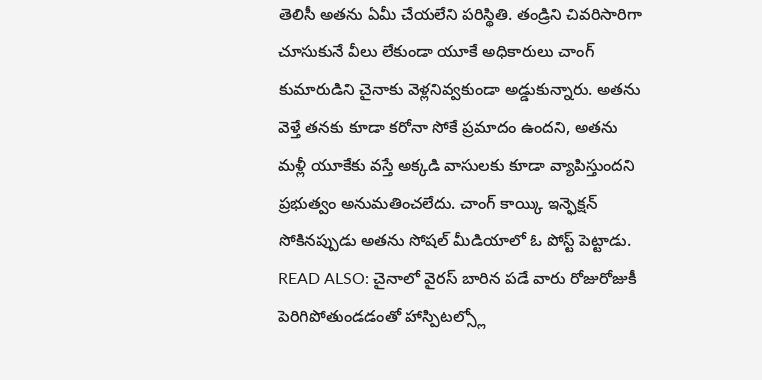తెలిసీ అతను ఏమీ చేయలేని పరిస్థితి. తండ్రిని చివరిసారిగా చూసుకునే వీలు లేకుండా యూకే అధికారులు చాంగ్ కుమారుడిని చైనాకు వెళ్లనివ్వకుండా అడ్డుకున్నారు. అతను వెళ్తే తనకు కూడా కరోనా సోకే ప్రమాదం ఉందని, అతను మళ్లీ యూకేకు వస్తే అక్కడి వాసులకు కూడా వ్యాపిస్తుందని ప్రభుత్వం అనుమతించలేదు. చాంగ్ కాయ్కి ఇన్ఫెక్షన్ సోకినప్పుడు అతను సోషల్ మీడియాలో ఓ పోస్ట్ పెట్టాడు. READ ALSO: చైనాలో వైరస్ బారిన పడే వారు రోజురోజుకీ పెరిగిపోతుండడంతో హాస్పిటల్స్లో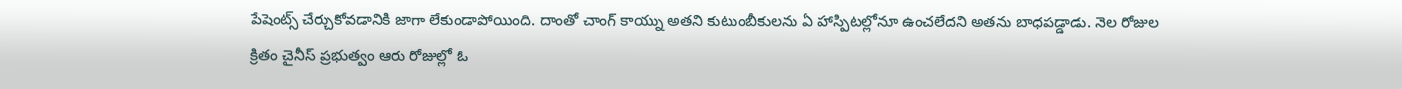పేషెంట్స్ చేర్చుకోవడానికి జాగా లేకుండాపోయింది. దాంతో చాంగ్ కాయ్ను అతని కుటుంబీకులను ఏ హాస్పిటల్లోనూ ఉంచలేదని అతను బాధపడ్డాడు. నెల రోజుల క్రితం చైనీస్ ప్రభుత్వం ఆరు రోజుల్లో ఓ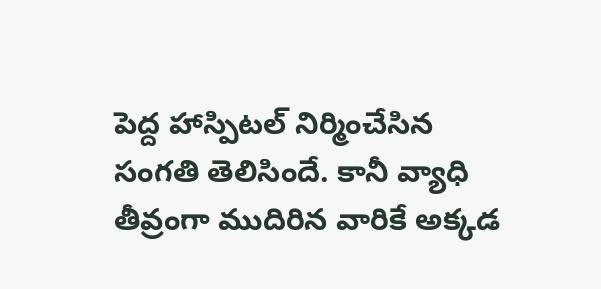పెద్ద హాస్పిటల్ నిర్మించేసిన సంగతి తెలిసిందే. కానీ వ్యాధి తీవ్రంగా ముదిరిన వారికే అక్కడ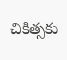చికిత్సకు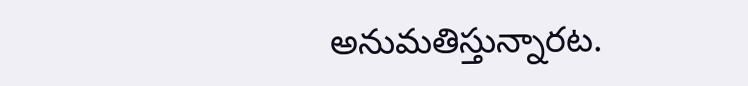అనుమతిస్తున్నారట.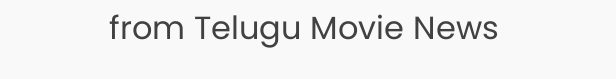from Telugu Movie News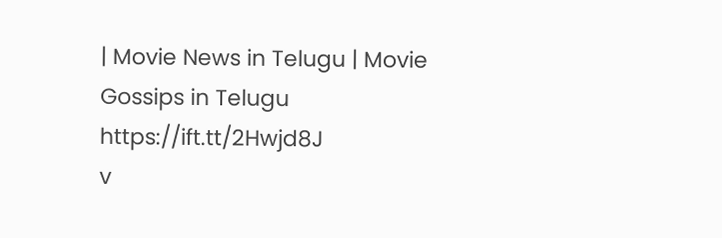| Movie News in Telugu | Movie Gossips in Telugu https://ift.tt/2Hwjd8J
v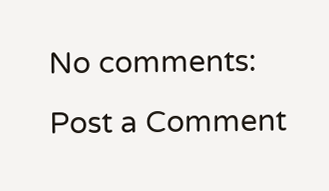No comments:
Post a Comment